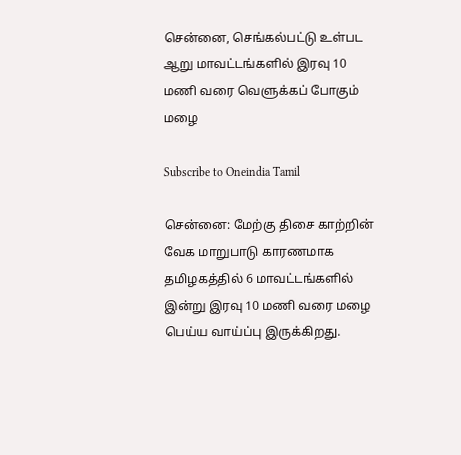சென்னை, செங்கல்பட்டு உள்பட ஆறு மாவட்டங்களில் இரவு 10 மணி வரை வெளுக்கப் போகும் மழை

Subscribe to Oneindia Tamil

சென்னை: மேற்கு திசை காற்றின் வேக மாறுபாடு காரணமாக தமிழகத்தில் 6 மாவட்டங்களில் இன்று இரவு 10 மணி வரை மழை பெய்ய வாய்ப்பு இருக்கிறது.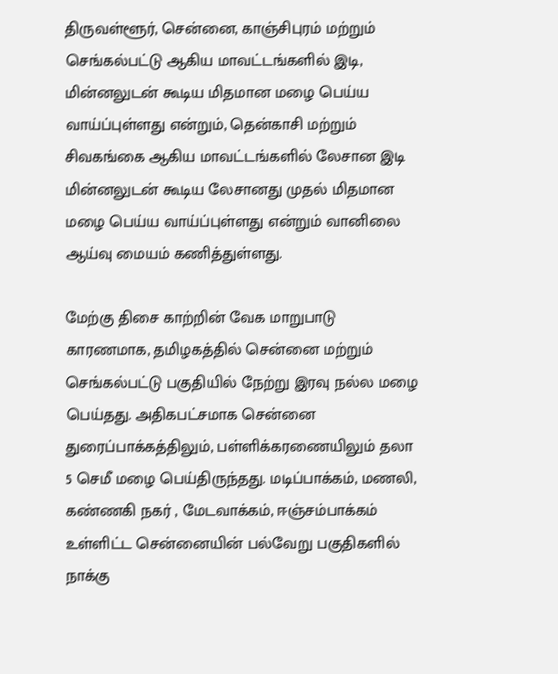திருவள்ளூர், சென்னை, காஞ்சிபுரம் மற்றும் செங்கல்பட்டு ஆகிய மாவட்டங்களில் இடி, மின்னலுடன் கூடிய மிதமான மழை பெய்ய வாய்ப்புள்ளது என்றும், தென்காசி மற்றும் சிவகங்கை ஆகிய மாவட்டங்களில் லேசான இடி மின்னலுடன் கூடிய லேசானது முதல் மிதமான மழை பெய்ய வாய்ப்புள்ளது என்றும் வானிலை ஆய்வு மையம் கணித்துள்ளது.

மேற்கு திசை காற்றின் வேக மாறுபாடு காரணமாக, தமிழகத்தில் சென்னை மற்றும் செங்கல்பட்டு பகுதியில் நேற்று இரவு நல்ல மழை பெய்தது. அதிகபட்சமாக சென்னை துரைப்பாக்கத்திலும், பள்ளிக்கரணையிலும் தலா 5 செமீ மழை பெய்திருந்தது. மடிப்பாக்கம், மணலி, கண்ணகி நகர் , மேடவாக்கம், ஈஞ்சம்பாக்கம் உள்ளிட்ட சென்னையின் பல்வேறு பகுதிகளில் நாக்கு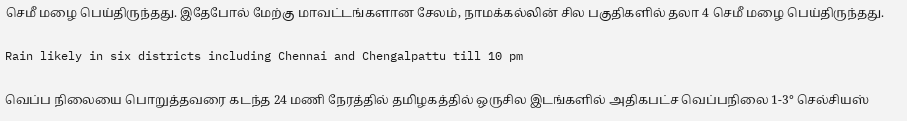செமீ மழை பெய்திருந்தது. இதேபோல் மேற்கு மாவட்டங்களான சேலம், நாமக்கல்லின் சில பகுதிகளில் தலா 4 செமீ மழை பெய்திருந்தது.

Rain likely in six districts including Chennai and Chengalpattu till 10 pm

வெப்ப நிலையை பொறுத்தவரை கடந்த 24 மணி நேரத்தில் தமிழகத்தில் ஒருசில இடங்களில் அதிகபட்ச வெப்பநிலை 1-3° செல்சியஸ்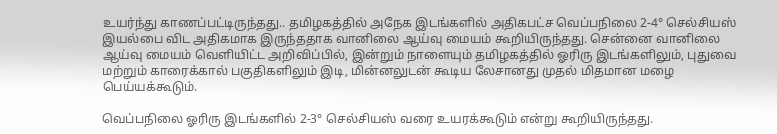உயர்ந்து காணப்பட்டிருந்தது.. தமிழகத்தில் அநேக இடங்களில் அதிகபட்ச வெப்பநிலை 2-4° செல்சியஸ் இயல்பை விட அதிகமாக இருந்ததாக வானிலை ஆய்வு மையம் கூறியிருந்தது. சென்னை வானிலை ஆய்வு மையம் வெளியிட்ட அறிவிப்பில், இன்றும் நாளையும் தமிழகத்தில் ஓரிரு இடங்களிலும், புதுவை மற்றும் காரைக்கால் பகுதிகளிலும் இடி, மின்னலுடன் கூடிய லேசானது முதல் மிதமான மழை பெய்யக்கூடும்.

வெப்பநிலை ஓரிரு இடங்களில் 2-3° செல்சியஸ் வரை உயரக்கூடும் என்று கூறியிருந்தது.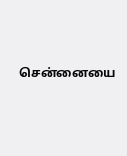சென்னையை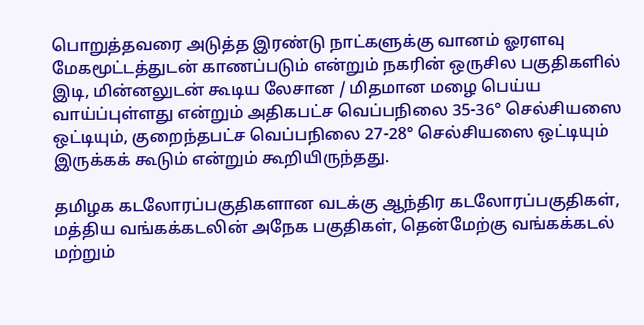பொறுத்தவரை அடுத்த இரண்டு நாட்களுக்கு வானம் ஓரளவு மேகமூட்டத்துடன் காணப்படும் என்றும் நகரின் ஒருசில பகுதிகளில் இடி, மின்னலுடன் கூடிய லேசான / மிதமான மழை பெய்ய வாய்ப்புள்ளது என்றும் அதிகபட்ச வெப்பநிலை 35-36° செல்சியஸை ஒட்டியும், குறைந்தபட்ச வெப்பநிலை 27-28° செல்சியஸை ஒட்டியும் இருக்கக் கூடும் என்றும் கூறியிருந்தது.

தமிழக கடலோரப்பகுதிகளான வடக்கு ஆந்திர கடலோரப்பகுதிகள், மத்திய வங்கக்கடலின் அநேக பகுதிகள், தென்மேற்கு வங்கக்கடல் மற்றும்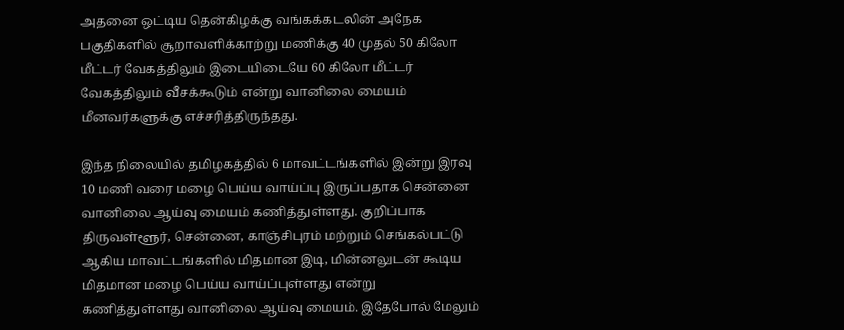அதனை ஒட்டிய தென்கிழக்கு வங்கக்கடலின் அநேக பகுதிகளில் சூறாவளிக்காற்று மணிக்கு 40 முதல் 50 கிலோ மீட்டர் வேகத்திலும் இடையிடையே 60 கிலோ மீட்டர் வேகத்திலும் வீசக்கூடும் என்று வானிலை மையம் மீனவர்களுக்கு எச்சரித்திருந்தது.

இந்த நிலையில் தமிழகத்தில் 6 மாவட்டங்களில் இன்று இரவு 10 மணி வரை மழை பெய்ய வாய்ப்பு இருப்பதாக சென்னை வானிலை ஆய்வு மையம் கணித்துள்ளது. குறிப்பாக திருவள்ளூர், சென்னை, காஞ்சிபுரம் மற்றும் செங்கல்பட்டு ஆகிய மாவட்டங்களில் மிதமான இடி, மின்னலுடன் கூடிய மிதமான மழை பெய்ய வாய்ப்புள்ளது என்று கணித்துள்ளது வானிலை ஆய்வு மையம். இதேபோல் மேலும்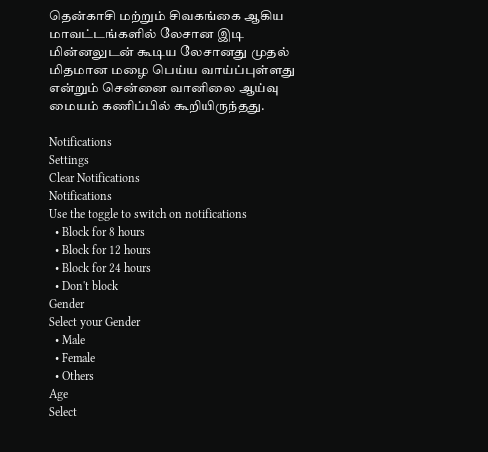தென்காசி மற்றும் சிவகங்கை ஆகிய மாவட்டங்களில் லேசான இடி மின்னலுடன் கூடிய லேசானது முதல் மிதமான மழை பெய்ய வாய்ப்புள்ளது என்றும் சென்னை வானிலை ஆய்வு மையம் கணிப்பில் கூறியிருந்தது.

Notifications
Settings
Clear Notifications
Notifications
Use the toggle to switch on notifications
  • Block for 8 hours
  • Block for 12 hours
  • Block for 24 hours
  • Don't block
Gender
Select your Gender
  • Male
  • Female
  • Others
Age
Select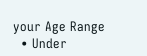your Age Range
  • Under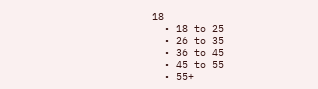18
  • 18 to 25
  • 26 to 35
  • 36 to 45
  • 45 to 55
  • 55+